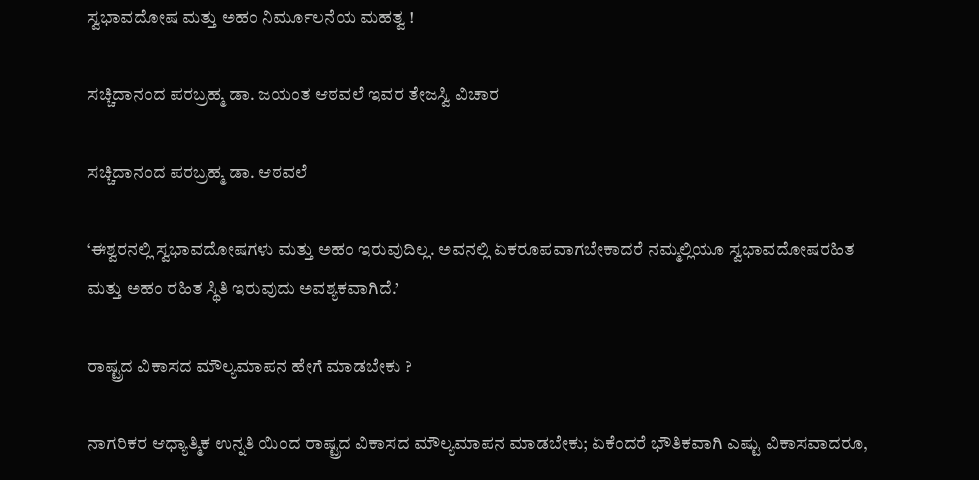ಸ್ವಭಾವದೋಷ ಮತ್ತು ಅಹಂ ನಿರ್ಮೂಲನೆಯ ಮಹತ್ವ !

ಸಚ್ಚಿದಾನಂದ ಪರಬ್ರಹ್ಮ ಡಾ. ಜಯಂತ ಆಠವಲೆ ಇವರ ತೇಜಸ್ವಿ ವಿಚಾರ

ಸಚ್ಚಿದಾನಂದ ಪರಬ್ರಹ್ಮ ಡಾ. ಆಠವಲೆ

‘ಈಶ್ವರನಲ್ಲಿ ಸ್ವಭಾವದೋಷಗಳು ಮತ್ತು ಅಹಂ ಇರುವುದಿಲ್ಲ. ಅವನಲ್ಲಿ ಏಕರೂಪವಾಗಬೇಕಾದರೆ ನಮ್ಮಲ್ಲಿಯೂ ಸ್ವಭಾವದೋಷರಹಿತ ಮತ್ತು ಅಹಂ ರಹಿತ ಸ್ಥಿತಿ ಇರುವುದು ಅವಶ್ಯಕವಾಗಿದೆ.’

ರಾಷ್ಟ್ರದ ವಿಕಾಸದ ಮೌಲ್ಯಮಾಪನ ಹೇಗೆ ಮಾಡಬೇಕು ?

ನಾಗರಿಕರ ಆಧ್ಯಾತ್ಮಿಕ ಉನ್ನತಿ ಯಿಂದ ರಾಷ್ಟ್ರದ ವಿಕಾಸದ ಮೌಲ್ಯಮಾಪನ ಮಾಡಬೇಕು; ಏಕೆಂದರೆ ಭೌತಿಕವಾಗಿ ಎಷ್ಟು ವಿಕಾಸವಾದರೂ,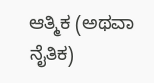ಆತ್ಮಿಕ (ಅಥವಾ ನೈತಿಕ)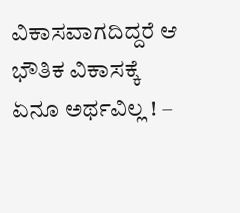ವಿಕಾಸವಾಗದಿದ್ದರೆ ಆ ಭೌತಿಕ ವಿಕಾಸಕ್ಕೆ ಏನೂ ಅರ್ಥವಿಲ್ಲ ! –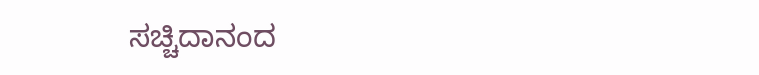ಸಚ್ಚಿದಾನಂದ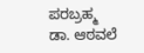ಪರಬ್ರಹ್ಮ ಡಾ. ಆಠವಲೆ